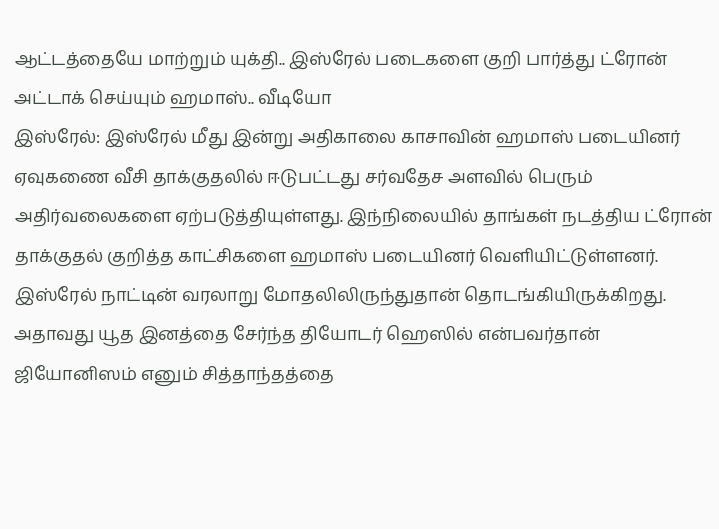ஆட்டத்தையே மாற்றும் யுக்தி.. இஸ்ரேல் படைகளை குறி பார்த்து ட்ரோன் அட்டாக் செய்யும் ஹமாஸ்.. வீடியோ
இஸ்ரேல்: இஸ்ரேல் மீது இன்று அதிகாலை காசாவின் ஹமாஸ் படையினர் ஏவுகணை வீசி தாக்குதலில் ஈடுபட்டது சர்வதேச அளவில் பெரும் அதிர்வலைகளை ஏற்படுத்தியுள்ளது. இந்நிலையில் தாங்கள் நடத்திய ட்ரோன் தாக்குதல் குறித்த காட்சிகளை ஹமாஸ் படையினர் வெளியிட்டுள்ளனர்.
இஸ்ரேல் நாட்டின் வரலாறு மோதலிலிருந்துதான் தொடங்கியிருக்கிறது. அதாவது யூத இனத்தை சேர்ந்த தியோடர் ஹெஸில் என்பவர்தான் ஜியோனிஸம் எனும் சித்தாந்தத்தை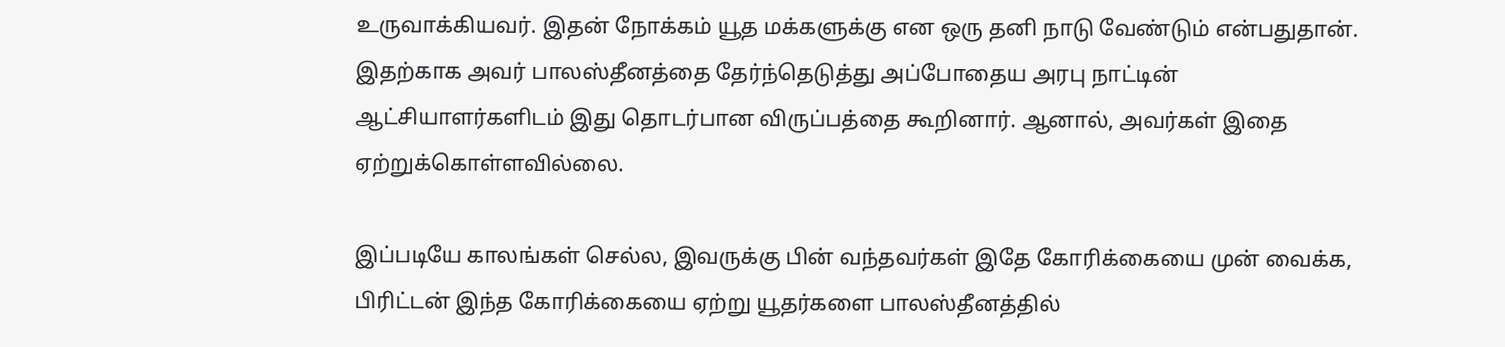உருவாக்கியவர். இதன் நோக்கம் யூத மக்களுக்கு என ஒரு தனி நாடு வேண்டும் என்பதுதான். இதற்காக அவர் பாலஸ்தீனத்தை தேர்ந்தெடுத்து அப்போதைய அரபு நாட்டின் ஆட்சியாளர்களிடம் இது தொடர்பான விருப்பத்தை கூறினார். ஆனால், அவர்கள் இதை ஏற்றுக்கொள்ளவில்லை.

இப்படியே காலங்கள் செல்ல, இவருக்கு பின் வந்தவர்கள் இதே கோரிக்கையை முன் வைக்க, பிரிட்டன் இந்த கோரிக்கையை ஏற்று யூதர்களை பாலஸ்தீனத்தில்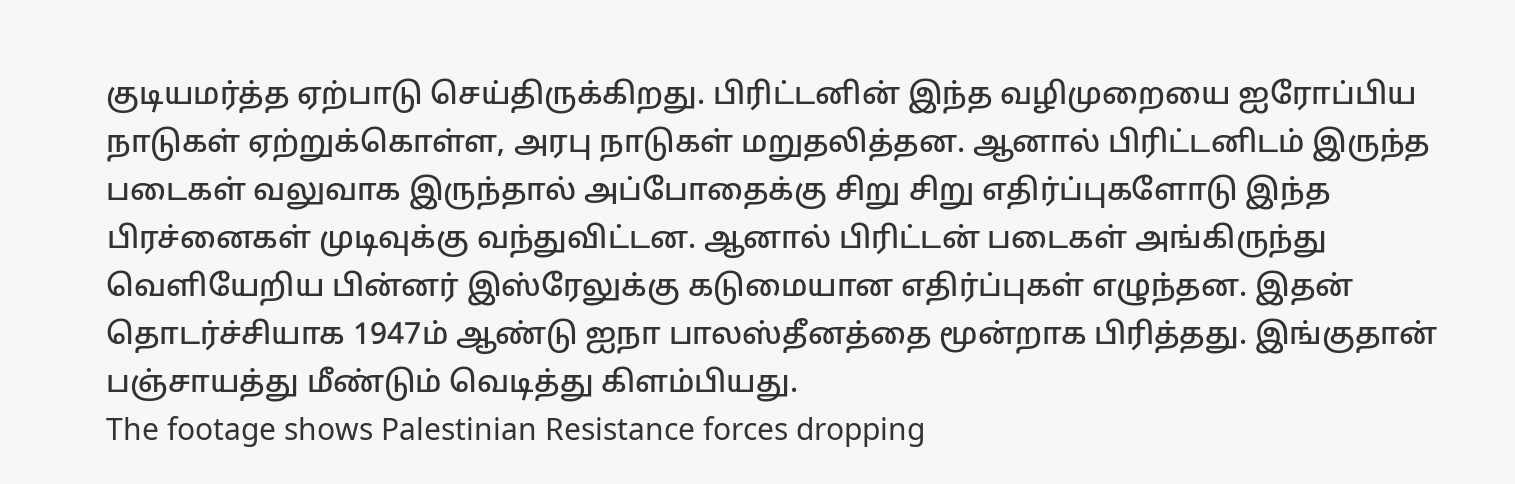குடியமர்த்த ஏற்பாடு செய்திருக்கிறது. பிரிட்டனின் இந்த வழிமுறையை ஐரோப்பிய நாடுகள் ஏற்றுக்கொள்ள, அரபு நாடுகள் மறுதலித்தன. ஆனால் பிரிட்டனிடம் இருந்த படைகள் வலுவாக இருந்தால் அப்போதைக்கு சிறு சிறு எதிர்ப்புகளோடு இந்த பிரச்னைகள் முடிவுக்கு வந்துவிட்டன. ஆனால் பிரிட்டன் படைகள் அங்கிருந்து வெளியேறிய பின்னர் இஸ்ரேலுக்கு கடுமையான எதிர்ப்புகள் எழுந்தன. இதன் தொடர்ச்சியாக 1947ம் ஆண்டு ஐநா பாலஸ்தீனத்தை மூன்றாக பிரித்தது. இங்குதான் பஞ்சாயத்து மீண்டும் வெடித்து கிளம்பியது.
The footage shows Palestinian Resistance forces dropping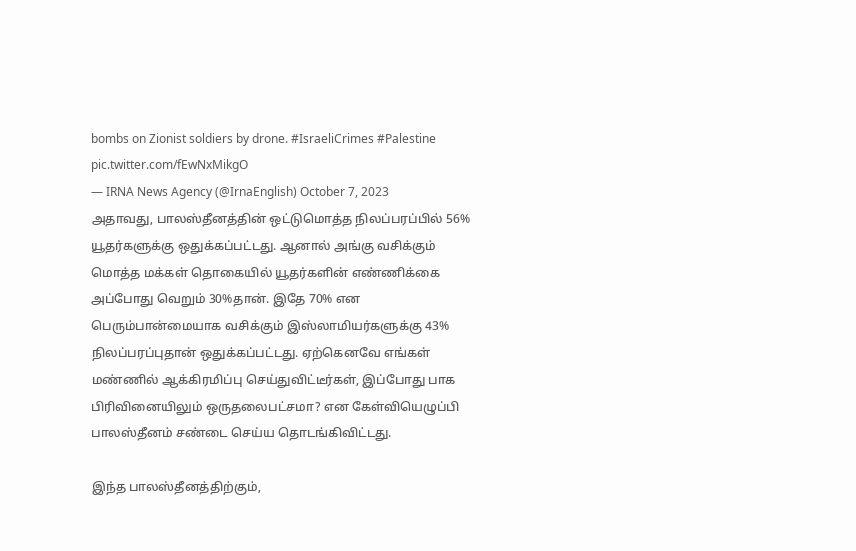bombs on Zionist soldiers by drone. #IsraeliCrimes #Palestine pic.twitter.com/fEwNxMikgO
— IRNA News Agency (@IrnaEnglish) October 7, 2023
அதாவது, பாலஸ்தீனத்தின் ஒட்டுமொத்த நிலப்பரப்பில் 56% யூதர்களுக்கு ஒதுக்கப்பட்டது. ஆனால் அங்கு வசிக்கும் மொத்த மக்கள் தொகையில் யூதர்களின் எண்ணிக்கை அப்போது வெறும் 30%தான். இதே 70% என பெரும்பான்மையாக வசிக்கும் இஸ்லாமியர்களுக்கு 43% நிலப்பரப்புதான் ஒதுக்கப்பட்டது. ஏற்கெனவே எங்கள் மண்ணில் ஆக்கிரமிப்பு செய்துவிட்டீர்கள், இப்போது பாக பிரிவினையிலும் ஒருதலைபட்சமா? என கேள்வியெழுப்பி பாலஸ்தீனம் சண்டை செய்ய தொடங்கிவிட்டது.

இந்த பாலஸ்தீனத்திற்கும்,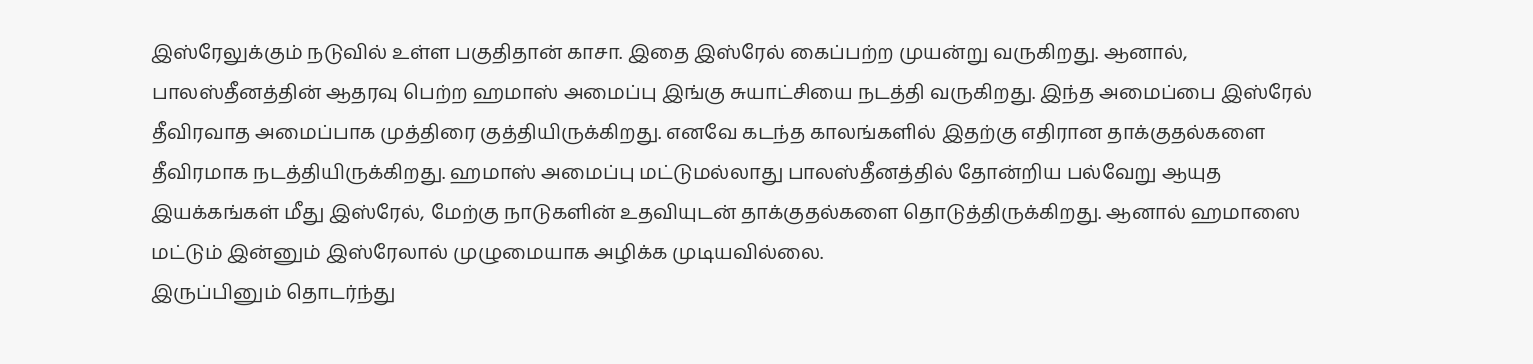இஸ்ரேலுக்கும் நடுவில் உள்ள பகுதிதான் காசா. இதை இஸ்ரேல் கைப்பற்ற முயன்று வருகிறது. ஆனால், பாலஸ்தீனத்தின் ஆதரவு பெற்ற ஹமாஸ் அமைப்பு இங்கு சுயாட்சியை நடத்தி வருகிறது. இந்த அமைப்பை இஸ்ரேல் தீவிரவாத அமைப்பாக முத்திரை குத்தியிருக்கிறது. எனவே கடந்த காலங்களில் இதற்கு எதிரான தாக்குதல்களை தீவிரமாக நடத்தியிருக்கிறது. ஹமாஸ் அமைப்பு மட்டுமல்லாது பாலஸ்தீனத்தில் தோன்றிய பல்வேறு ஆயுத இயக்கங்கள் மீது இஸ்ரேல், மேற்கு நாடுகளின் உதவியுடன் தாக்குதல்களை தொடுத்திருக்கிறது. ஆனால் ஹமாஸை மட்டும் இன்னும் இஸ்ரேலால் முழுமையாக அழிக்க முடியவில்லை.
இருப்பினும் தொடர்ந்து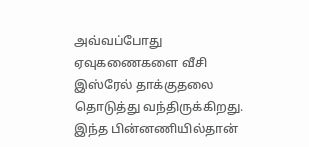அவ்வப்போது ஏவுகணைகளை வீசி இஸ்ரேல் தாக்குதலை தொடுத்து வந்திருக்கிறது. இந்த பின்னணியில்தான்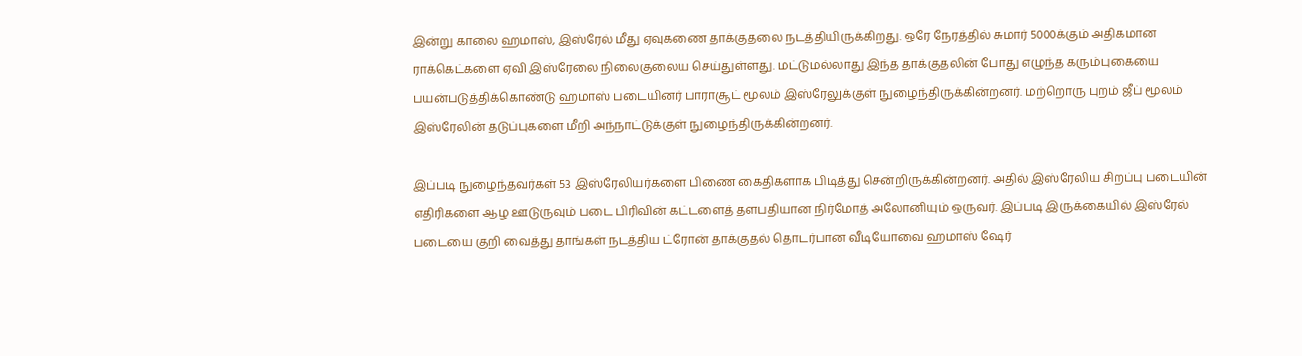இன்று காலை ஹமாஸ், இஸ்ரேல் மீது ஏவுகணை தாக்குதலை நடத்தியிருக்கிறது. ஒரே நேரத்தில் சுமார் 5000க்கும் அதிகமான ராக்கெட்களை ஏவி இஸ்ரேலை நிலைகுலைய செய்துள்ளது. மட்டுமல்லாது இந்த தாக்குதலின் போது எழுந்த கரும்புகையை பயன்படுத்திக்கொண்டு ஹமாஸ் படையினர் பாராசூட் மூலம் இஸ்ரேலுக்குள் நுழைந்திருக்கின்றனர். மற்றொரு புறம் ஜீப் மூலம் இஸ்ரேலின் தடுப்புகளை மீறி அந்நாட்டுக்குள் நுழைந்திருக்கின்றனர்.

இப்படி நுழைந்தவர்கள் 53 இஸ்ரேலியர்களை பிணை கைதிகளாக பிடித்து சென்றிருக்கின்றனர். அதில் இஸ்ரேலிய சிறப்பு படையின் எதிரிகளை ஆழ ஊடுருவும் படை பிரிவின் கட்டளைத் தளபதியான நிர்மோத் அலோனியும் ஒருவர். இப்படி இருக்கையில் இஸ்ரேல் படையை குறி வைத்து தாங்கள் நடத்திய ட்ரோன் தாக்குதல் தொடர்பான வீடியோவை ஹமாஸ் ஷேர்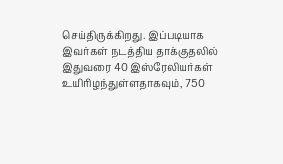செய்திருக்கிறது. இப்படியாக இவர்கள் நடத்திய தாக்குதலில் இதுவரை 40 இஸ்ரேலியர்கள் உயிரிழந்துள்ளதாகவும், 750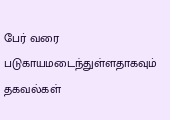பேர் வரை படுகாயமடைந்துள்ளதாகவும் தகவல்கள்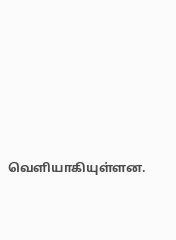வெளியாகியுள்ளன.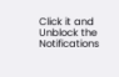Click it and Unblock the Notifications